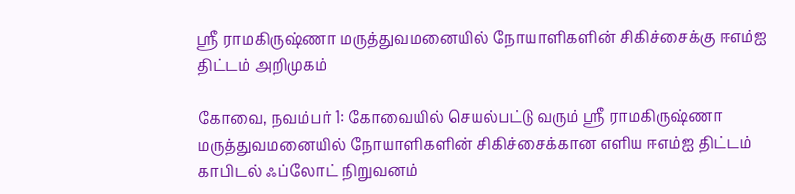ஸ்ரீ ராமகிருஷ்ணா மருத்துவமனையில் நோயாளிகளின் சிகிச்சைக்கு ஈஎம்ஐ திட்டம் அறிமுகம்

கோவை, நவம்பர் 1: கோவையில் செயல்பட்டு வரும் ஸ்ரீ ராமகிருஷ்ணா மருத்துவமனையில் நோயாளிகளின் சிகிச்சைக்கான எளிய ஈஎம்ஐ திட்டம் காபிடல் ஃப்லோட் நிறுவனம்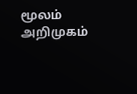மூலம் அறிமுகம்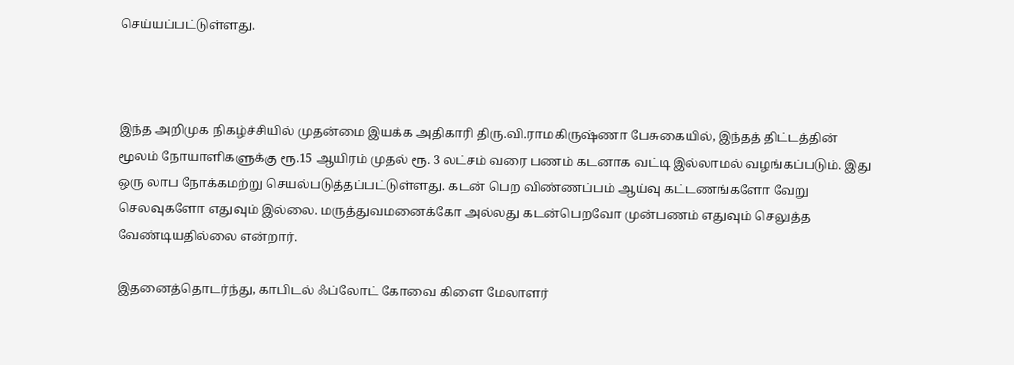செய்யப்பட்டுள்ளது.



இந்த அறிமுக நிகழ்ச்சியில் முதன்மை இயக்க அதிகாரி திரு.வி.ராமகிருஷ்ணா பேசுகையில், இந்தத் திட்டத்தின் மூலம் நோயாளிகளுக்கு ரூ.15 ஆயிரம் முதல் ரூ. 3 லட்சம் வரை பணம் கடனாக வட்டி இல்லாமல் வழங்கப்படும். இது ஒரு லாப நோக்கமற்று செயல்படுத்தப்பட்டுள்ளது. கடன் பெற விண்ணப்பம் ஆய்வு கட்டணங்களோ வேறு செலவுகளோ எதுவும் இல்லை. மருத்துவமனைக்கோ அல்லது கடன்பெறவோ முன்பணம் எதுவும் செலுத்த வேண்டியதில்லை என்றார்.

இதனைத்தொடர்ந்து, காபிடல் ஃப்லோட் கோவை கிளை மேலாளர்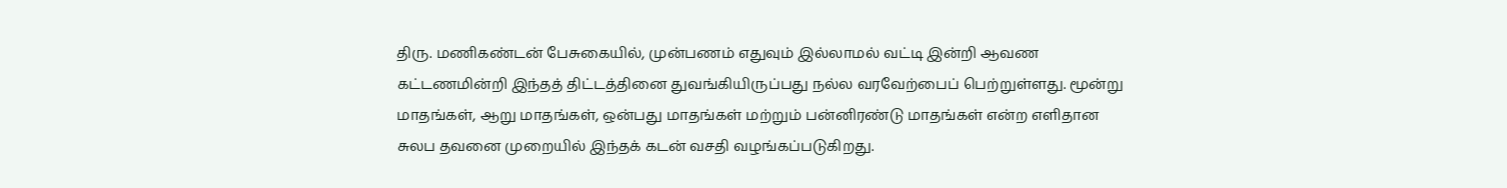திரு. மணிகண்டன் பேசுகையில், முன்பணம் எதுவும் இல்லாமல் வட்டி இன்றி ஆவண கட்டணமின்றி இந்தத் திட்டத்தினை துவங்கியிருப்பது நல்ல வரவேற்பைப் பெற்றுள்ளது. மூன்று மாதங்கள், ஆறு மாதங்கள், ஒன்பது மாதங்கள் மற்றும் பன்னிரண்டு மாதங்கள் என்ற எளிதான சுலப தவனை முறையில் இந்தக் கடன் வசதி வழங்கப்படுகிறது.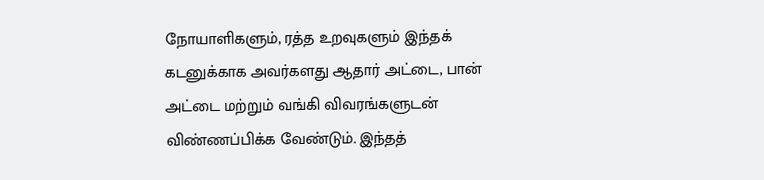நோயாளிகளும், ரத்த உறவுகளும் இந்தக் கடனுக்காக அவர்களது ஆதார் அட்டை, பான் அட்டை மற்றும் வங்கி விவரங்களுடன் விண்ணப்பிக்க வேண்டும். இந்தத்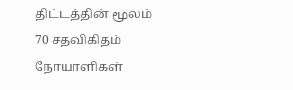திட்டத்தின் மூலம் 70 சதவிகிதம் நோயாளிகள்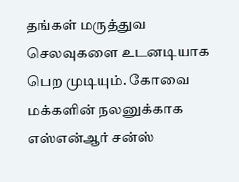தங்கள் மருத்துவ செலவுகளை உடனடியாக பெற முடியும். கோவை மக்களின் நலனுக்காக எஸ்என்ஆர் சன்ஸ்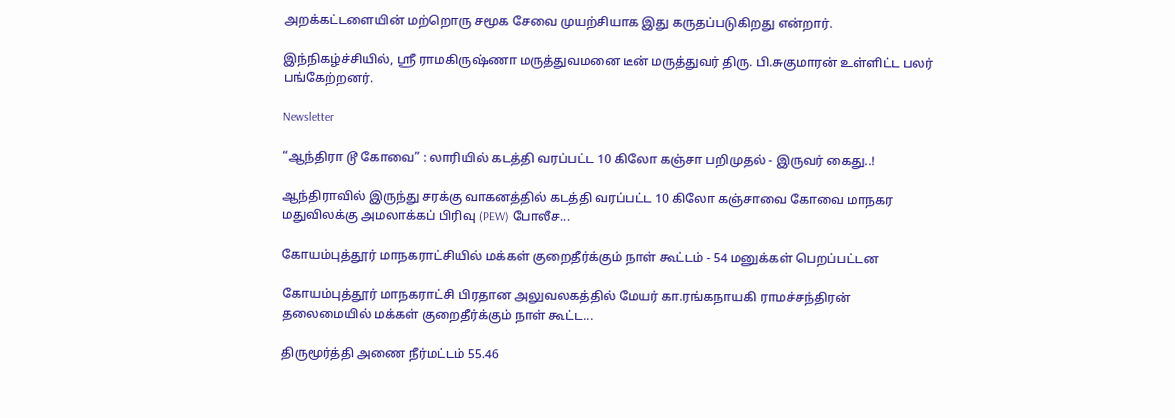அறக்கட்டளையின் மற்றொரு சமூக சேவை முயற்சியாக இது கருதப்படுகிறது என்றார்.

இந்நிகழ்ச்சியில், ஸ்ரீ ராமகிருஷ்ணா மருத்துவமனை டீன் மருத்துவர் திரு. பி.சுகுமாரன் உள்ளிட்ட பலர் பங்கேற்றனர்.

Newsletter

“ஆந்திரா டூ கோவை” : லாரியில் கடத்தி வரப்பட்ட 10 கிலோ கஞ்சா பறிமுதல் - இருவர் கைது..!

ஆந்திராவில் இருந்து சரக்கு வாகனத்தில் கடத்தி வரப்பட்ட 10 கிலோ கஞ்சாவை கோவை மாநகர மதுவிலக்கு அமலாக்கப் பிரிவு (PEW) போலீச...

கோயம்புத்தூர் மாநகராட்சியில் மக்கள் குறைதீர்க்கும் நாள் கூட்டம் - 54 மனுக்கள் பெறப்பட்டன

கோயம்புத்தூர் மாநகராட்சி பிரதான அலுவலகத்தில் மேயர் கா.ரங்கநாயகி ராமச்சந்திரன் தலைமையில் மக்கள் குறைதீர்க்கும் நாள் கூட்ட...

திருமூர்த்தி அணை நீர்மட்டம் 55.46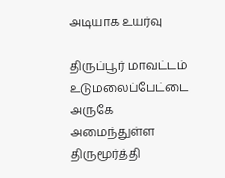அடியாக உயர்வு

திருப்பூர் மாவட்டம் உடுமலைப்பேட்டை அருகே அமைந்துள்ள திருமூர்த்தி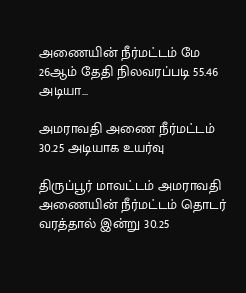அணையின் நீர்மட்டம் மே 26ஆம் தேதி நிலவரப்படி 55.46 அடியா...

அமராவதி அணை நீர்மட்டம் 30.25 அடியாக உயர்வு

திருப்பூர் மாவட்டம் அமராவதி அணையின் நீர்மட்டம் தொடர் வரத்தால் இன்று 30.25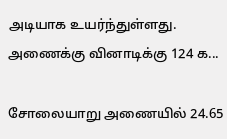அடியாக உயர்ந்துள்ளது. அணைக்கு வினாடிக்கு 124 க...

சோலையாறு அணையில் 24.65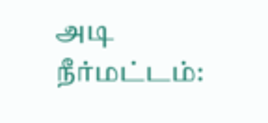அடி நீர்மட்டம்: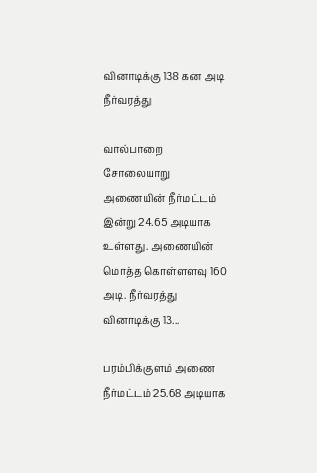வினாடிக்கு 138 கன அடி நீர்வரத்து

வால்பாறை சோலையாறு அணையின் நீர்மட்டம் இன்று 24.65 அடியாக உள்ளது. அணையின் மொத்த கொள்ளளவு 160 அடி. நீர்வரத்து வினாடிக்கு 13...

பரம்பிக்குளம் அணை நீர்மட்டம் 25.68 அடியாக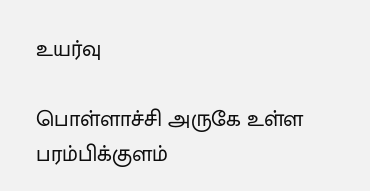உயர்வு

பொள்ளாச்சி அருகே உள்ள பரம்பிக்குளம்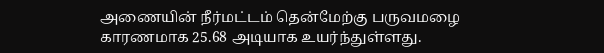அணையின் நீர்மட்டம் தென்மேற்கு பருவமழை காரணமாக 25.68 அடியாக உயர்ந்துள்ளது.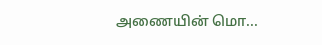அணையின் மொ...